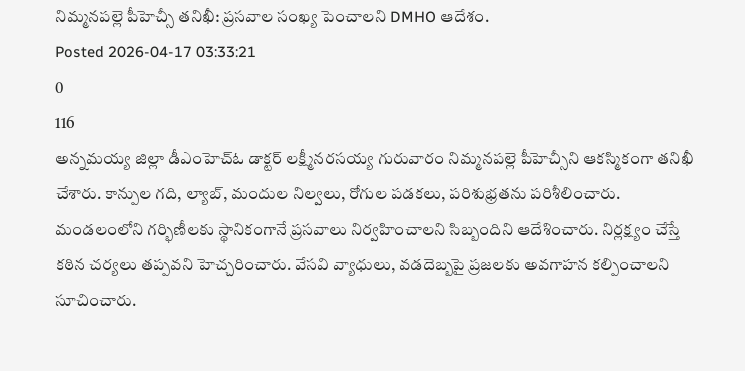నిమ్మనపల్లె పీహెచ్సీ తనిఖీ: ప్రసవాల సంఖ్య పెంచాలని DMHO ఆదేశం.
Posted 2026-04-17 03:33:21
0
116
అన్నమయ్య జిల్లా డీఎంహెచ్ఓ డాక్టర్ లక్ష్మీనరసయ్య గురువారం నిమ్మనపల్లె పీహెచ్సీని ఆకస్మికంగా తనిఖీ చేశారు. కాన్పుల గది, ల్యాబ్, మందుల నిల్వలు, రోగుల పడకలు, పరిశుభ్రతను పరిశీలించారు. మండలంలోని గర్భిణీలకు స్థానికంగానే ప్రసవాలు నిర్వహించాలని సిబ్బందిని ఆదేశించారు. నిర్లక్ష్యం చేస్తే కఠిన చర్యలు తప్పవని హెచ్చరించారు. వేసవి వ్యాధులు, వడదెబ్బపై ప్రజలకు అవగాహన కల్పించాలని సూచించారు.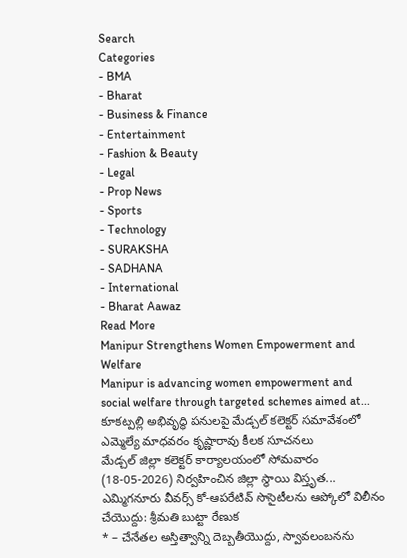Search
Categories
- BMA
- Bharat
- Business & Finance
- Entertainment
- Fashion & Beauty
- Legal
- Prop News
- Sports
- Technology
- SURAKSHA
- SADHANA
- International
- Bharat Aawaz
Read More
Manipur Strengthens Women Empowerment and Welfare
Manipur is advancing women empowerment and social welfare through targeted schemes aimed at...
కూకట్పల్లి అభివృద్ధి పనులపై మేడ్చల్ కలెక్టర్ సమావేశంలో ఎమ్మెల్యే మాధవరం కృష్ణారావు కీలక సూచనలు
మేడ్చల్ జిల్లా కలెక్టర్ కార్యాలయంలో సోమవారం (18-05-2026) నిర్వహించిన జిల్లా స్థాయి విస్తృత...
ఎమ్మిగనూరు వీవర్స్ కో-ఆపరేటివ్ సొసైటీలను ఆప్కోలో విలీనం చేయొద్దు: శ్రీమతి బుట్టా రేణుక
* – చేనేతల అస్తిత్వాన్ని దెబ్బతీయొద్దు, స్వావలంబనను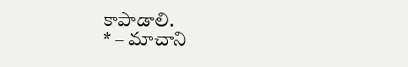కాపాడాలి.
* – మాచాని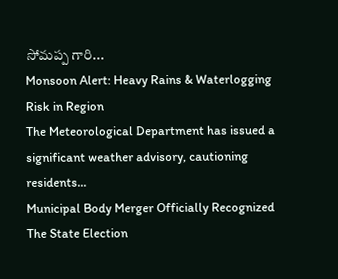సోమప్ప గారి...
Monsoon Alert: Heavy Rains & Waterlogging Risk in Region
The Meteorological Department has issued a significant weather advisory, cautioning residents...
Municipal Body Merger Officially Recognized
The State Election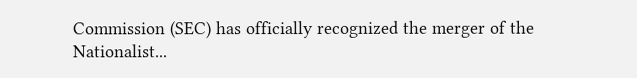Commission (SEC) has officially recognized the merger of the Nationalist...